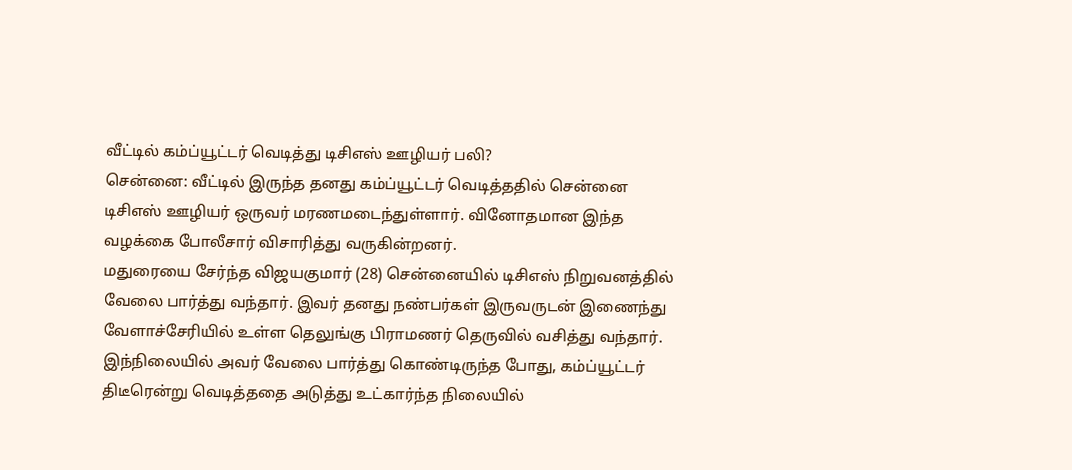வீட்டில் கம்ப்யூட்டர் வெடித்து டிசிஎஸ் ஊழியர் பலி?
சென்னை: வீட்டில் இருந்த தனது கம்ப்யூட்டர் வெடித்ததில் சென்னை டிசிஎஸ் ஊழியர் ஒருவர் மரணமடைந்துள்ளார். வினோதமான இந்த வழக்கை போலீசார் விசாரித்து வருகின்றனர்.
மதுரையை சேர்ந்த விஜயகுமார் (28) சென்னையில் டிசிஎஸ் நிறுவனத்தில் வேலை பார்த்து வந்தார். இவர் தனது நண்பர்கள் இருவருடன் இணைந்து வேளாச்சேரியில் உள்ள தெலுங்கு பிராமணர் தெருவில் வசித்து வந்தார்.
இந்நிலையில் அவர் வேலை பார்த்து கொண்டிருந்த போது, கம்ப்யூட்டர் திடீரென்று வெடித்ததை அடுத்து உட்கார்ந்த நிலையில்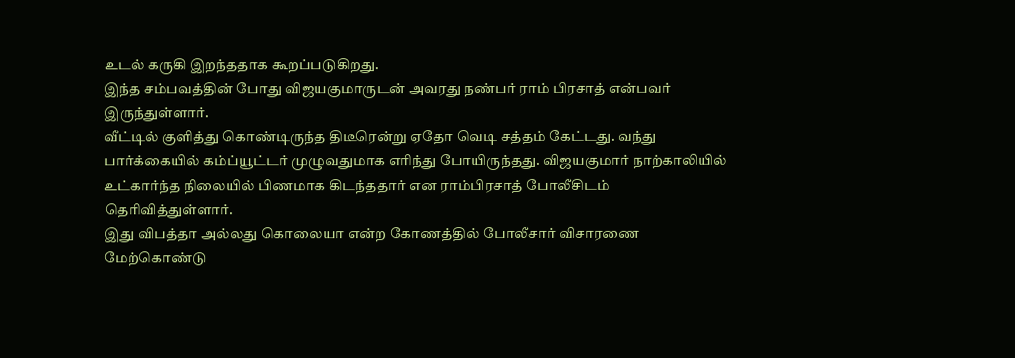உடல் கருகி இறந்ததாக கூறப்படுகிறது.
இந்த சம்பவத்தின் போது விஜயகுமாருடன் அவரது நண்பர் ராம் பிரசாத் என்பவர் இருந்துள்ளார்.
வீட்டில் குளித்து கொண்டிருந்த திடீரென்று ஏதோ வெடி சத்தம் கேட்டது. வந்து பார்க்கையில் கம்ப்யூட்டர் முழுவதுமாக எரிந்து போயிருந்தது. விஜயகுமார் நாற்காலியில் உட்கார்ந்த நிலையில் பிணமாக கிடந்ததார் என ராம்பிரசாத் போலீசிடம் தெரிவித்துள்ளார்.
இது விபத்தா அல்லது கொலையா என்ற கோணத்தில் போலீசார் விசாரணை மேற்கொண்டு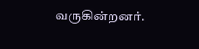வருகின்றனர்.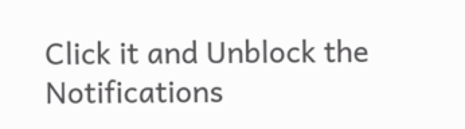Click it and Unblock the Notifications